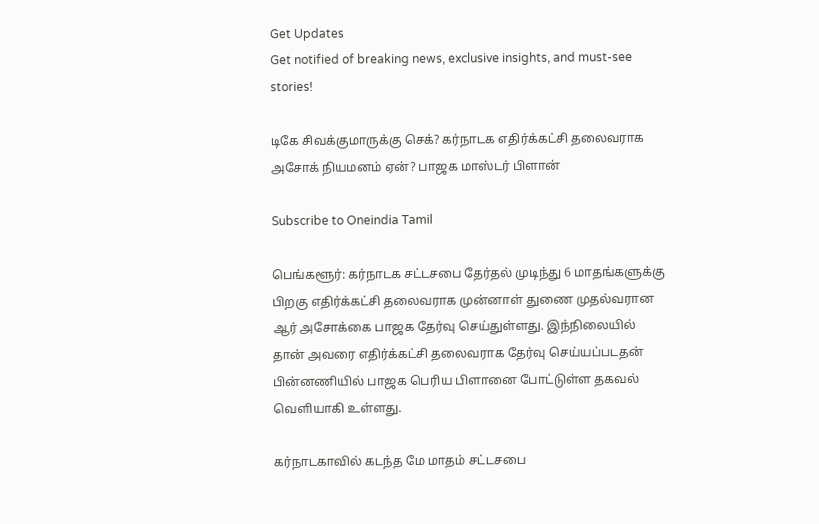Get Updates
Get notified of breaking news, exclusive insights, and must-see stories!

டிகே சிவக்குமாருக்கு செக்? கர்நாடக எதிர்க்கட்சி தலைவராக அசோக் நியமனம் ஏன்? பாஜக மாஸ்டர் பிளான்

Subscribe to Oneindia Tamil

பெங்களூர்: கர்நாடக சட்டசபை தேர்தல் முடிந்து 6 மாதங்களுக்கு பிறகு எதிர்க்கட்சி தலைவராக முன்னாள் துணை முதல்வரான ஆர் அசோக்கை பாஜக தேர்வு செய்துள்ளது. இந்நிலையில் தான் அவரை எதிர்க்கட்சி தலைவராக தேர்வு செய்யப்படதன் பின்னணியில் பாஜக பெரிய பிளானை போட்டுள்ள தகவல் வெளியாகி உள்ளது.

கர்நாடகாவில் கடந்த மே மாதம் சட்டசபை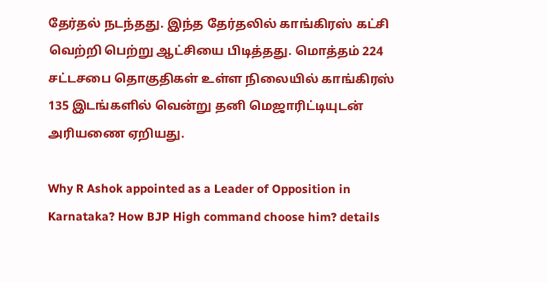தேர்தல் நடந்தது. இந்த தேர்தலில் காங்கிரஸ் கட்சி வெற்றி பெற்று ஆட்சியை பிடித்தது. மொத்தம் 224 சட்டசபை தொகுதிகள் உள்ள நிலையில் காங்கிரஸ் 135 இடங்களில் வென்று தனி மெஜாரிட்டியுடன் அரியணை ஏறியது.

Why R Ashok appointed as a Leader of Opposition in Karnataka? How BJP High command choose him? details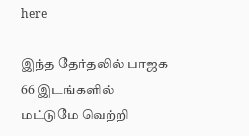here

இந்த தேர்தலில் பாஜக 66 இடங்களில் மட்டுமே வெற்றி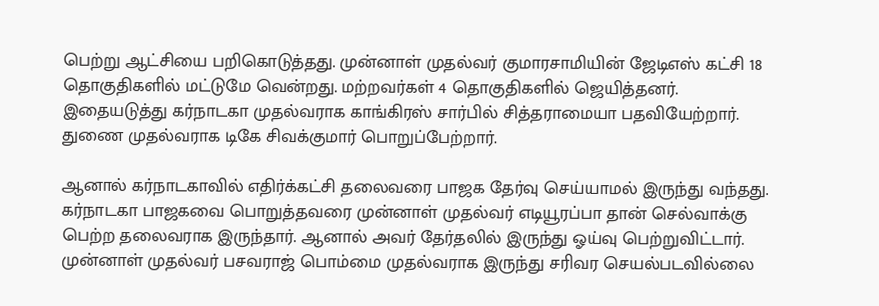பெற்று ஆட்சியை பறிகொடுத்தது. முன்னாள் முதல்வர் குமாரசாமியின் ஜேடிஎஸ் கட்சி 18 தொகுதிகளில் மட்டுமே வென்றது. மற்றவர்கள் 4 தொகுதிகளில் ஜெயித்தனர். இதையடுத்து கர்நாடகா முதல்வராக காங்கிரஸ் சார்பில் சித்தராமையா பதவியேற்றார். துணை முதல்வராக டிகே சிவக்குமார் பொறுப்பேற்றார்.

ஆனால் கர்நாடகாவில் எதிர்க்கட்சி தலைவரை பாஜக தேர்வு செய்யாமல் இருந்து வந்தது. கர்நாடகா பாஜகவை பொறுத்தவரை முன்னாள் முதல்வர் எடியூரப்பா தான் செல்வாக்கு பெற்ற தலைவராக இருந்தார். ஆனால் அவர் தேர்தலில் இருந்து ஓய்வு பெற்றுவிட்டார். முன்னாள் முதல்வர் பசவராஜ் பொம்மை முதல்வராக இருந்து சரிவர செயல்படவில்லை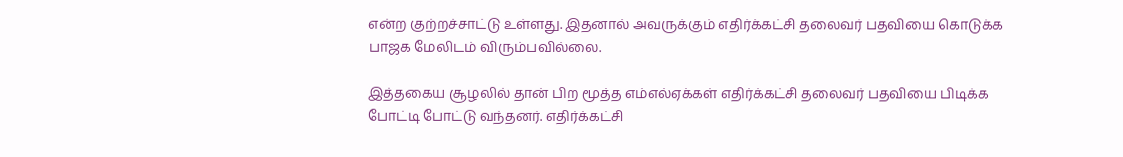என்ற குற்றச்சாட்டு உள்ளது. இதனால் அவருக்கும் எதிர்க்கட்சி தலைவர் பதவியை கொடுக்க பாஜக மேலிடம் விரும்பவில்லை.

இத்தகைய சூழலில் தான் பிற மூத்த எம்எல்ஏக்கள் எதிர்க்கட்சி தலைவர் பதவியை பிடிக்க போட்டி போட்டு வந்தனர். எதிர்க்கட்சி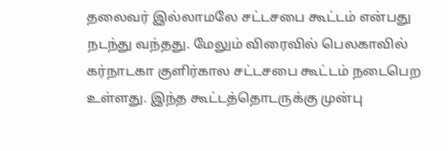தலைவர் இல்லாமலே சட்டசபை கூட்டம் என்பது நடந்து வந்தது. மேலும் விரைவில் பெலகாவில் கர்நாடகா குளிர்கால சட்டசபை கூட்டம் நடைபெற உள்ளது. இந்த கூட்டத்தொடருக்கு முன்பு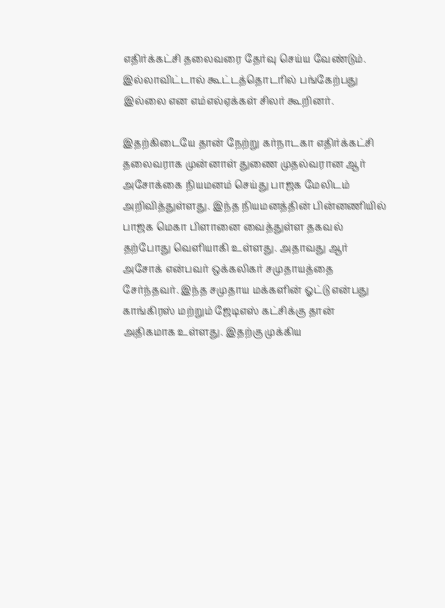எதிர்க்கட்சி தலைவரை தேர்வு செய்ய வேண்டும். இல்லாவிட்டால் கூட்டத்தொடரில் பங்கேற்பது இல்லை என எம்எல்ஏக்கள் சிலர் கூறினர்.

இதற்கிடையே தான் நேற்று கர்நாடகா எதிர்க்கட்சி தலைவராக முன்னாள் துணை முதல்வரான ஆர் அசோக்கை நியமனம் செய்து பாஜக மேலிடம் அறிவித்துள்ளது. இந்த நியமனத்தின் பின்னணியில் பாஜக மெகா பிளானை வைத்துள்ள தகவல் தற்போது வெளியாகி உள்ளது. அதாவது ஆர் அசோக் என்பவர் ஒக்கலிகர் சமுதாயத்தை சேர்ந்தவர். இந்த சமுதாய மக்களின் ஓட்டு என்பது காங்கிரஸ் மற்றும் ஜேடிஎஸ் கட்சிக்கு தான் அதிகமாக உள்ளது. இதற்கு முக்கிய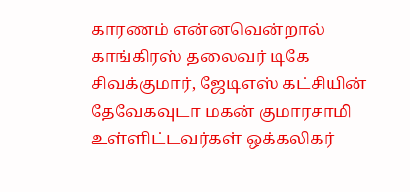காரணம் என்னவென்றால் காங்கிரஸ் தலைவர் டிகே சிவக்குமார், ஜேடிஎஸ் கட்சியின் தேவேகவுடா மகன் குமாரசாமி உள்ளிட்டவர்கள் ஒக்கலிகர்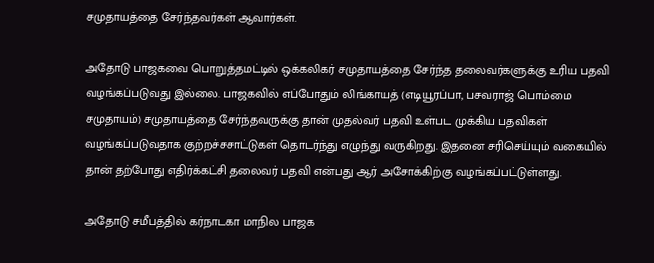சமுதாயத்தை சேர்ந்தவர்கள் ஆவார்கள்.

அதோடு பாஜகவை பொறுத்தமட்டில் ஒக்கலிகர் சமுதாயத்தை சேர்ந்த தலைவர்களுக்கு உரிய பதவி வழங்கப்படுவது இல்லை. பாஜகவில் எப்போதும் லிங்காயத் (எடியூரப்பா, பசவராஜ் பொம்மை சமுதாயம்) சமுதாயத்தை சேர்ந்தவருக்கு தான் முதல்வர் பதவி உள்பட முக்கிய பதவிகள் வழங்கப்படுவதாக குற்றச்சசாட்டுகள் தொடர்ந்து எழுந்து வருகிறது. இதனை சரிசெய்யும் வகையில் தான் தற்போது எதிர்க்கட்சி தலைவர் பதவி என்பது ஆர் அசோக்கிற்கு வழங்கப்பட்டுள்ளது.

அதோடு சமீபத்தில் கர்நாடகா மாநில பாஜக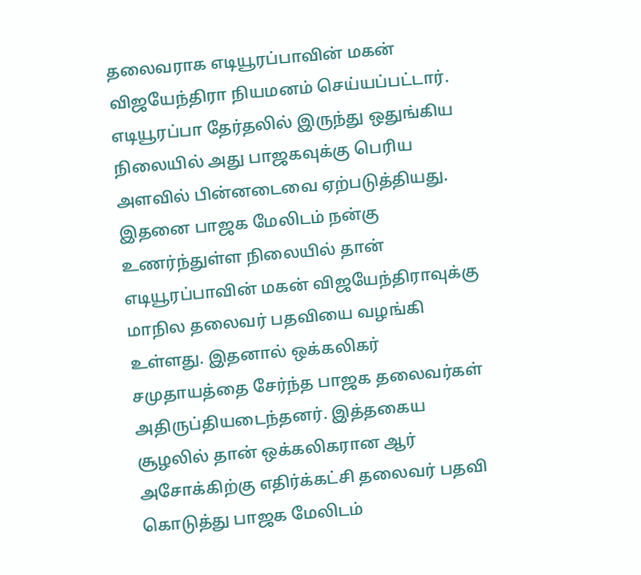தலைவராக எடியூரப்பாவின் மகன் விஜயேந்திரா நியமனம் செய்யப்பட்டார். எடியூரப்பா தேர்தலில் இருந்து ஒதுங்கிய நிலையில் அது பாஜகவுக்கு பெரிய அளவில் பின்னடைவை ஏற்படுத்தியது. இதனை பாஜக மேலிடம் நன்கு உணர்ந்துள்ள நிலையில் தான் எடியூரப்பாவின் மகன் விஜயேந்திராவுக்கு மாநில தலைவர் பதவியை வழங்கி உள்ளது. இதனால் ஒக்கலிகர் சமுதாயத்தை சேர்ந்த பாஜக தலைவர்கள் அதிருப்தியடைந்தனர். இத்தகைய சூழலில் தான் ஒக்கலிகரான ஆர் அசோக்கிற்கு எதிர்க்கட்சி தலைவர் பதவி கொடுத்து பாஜக மேலிடம்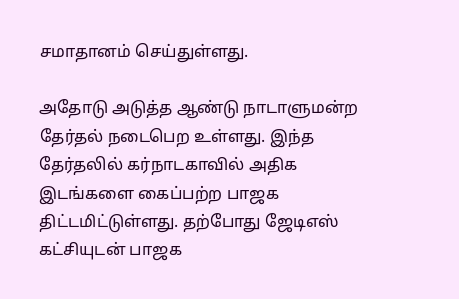சமாதானம் செய்துள்ளது.

அதோடு அடுத்த ஆண்டு நாடாளுமன்ற தேர்தல் நடைபெற உள்ளது. இந்த தேர்தலில் கர்நாடகாவில் அதிக இடங்களை கைப்பற்ற பாஜக திட்டமிட்டுள்ளது. தற்போது ஜேடிஎஸ் கட்சியுடன் பாஜக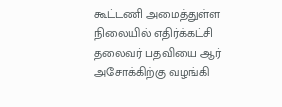கூட்டணி அமைத்துள்ள நிலையில் எதிர்க்கட்சி தலைவர் பதவியை ஆர் அசோக்கிற்கு வழங்கி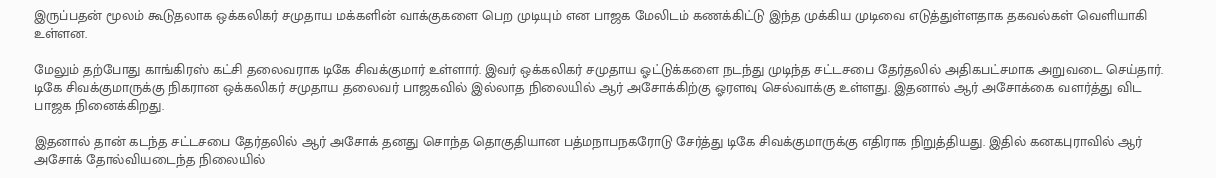இருப்பதன் மூலம் கூடுதலாக ஒக்கலிகர் சமுதாய மக்களின் வாக்குகளை பெற முடியும் என பாஜக மேலிடம் கணக்கிட்டு இந்த முக்கிய முடிவை எடுத்துள்ளதாக தகவல்கள் வெளியாகி உள்ளன.

மேலும் தற்போது காங்கிரஸ் கட்சி தலைவராக டிகே சிவக்குமார் உள்ளார். இவர் ஒக்கலிகர் சமுதாய ஓட்டுக்களை நடந்து முடிந்த சட்டசபை தேர்தலில் அதிகபட்சமாக அறுவடை செய்தார். டிகே சிவக்குமாருக்கு நிகரான ஒக்கலிகர் சமுதாய தலைவர் பாஜகவில் இல்லாத நிலையில் ஆர் அசோக்கிற்கு ஓரளவு செல்வாக்கு உள்ளது. இதனால் ஆர் அசோக்கை வளர்த்து விட பாஜக நினைக்கிறது.

இதனால் தான் கடந்த சட்டசபை தேர்தலில் ஆர் அசோக் தனது சொந்த தொகுதியான பத்மநாபநகரோடு சேர்த்து டிகே சிவக்குமாருக்கு எதிராக நிறுத்தியது. இதில் கனகபுராவில் ஆர் அசோக் தோல்வியடைந்த நிலையில்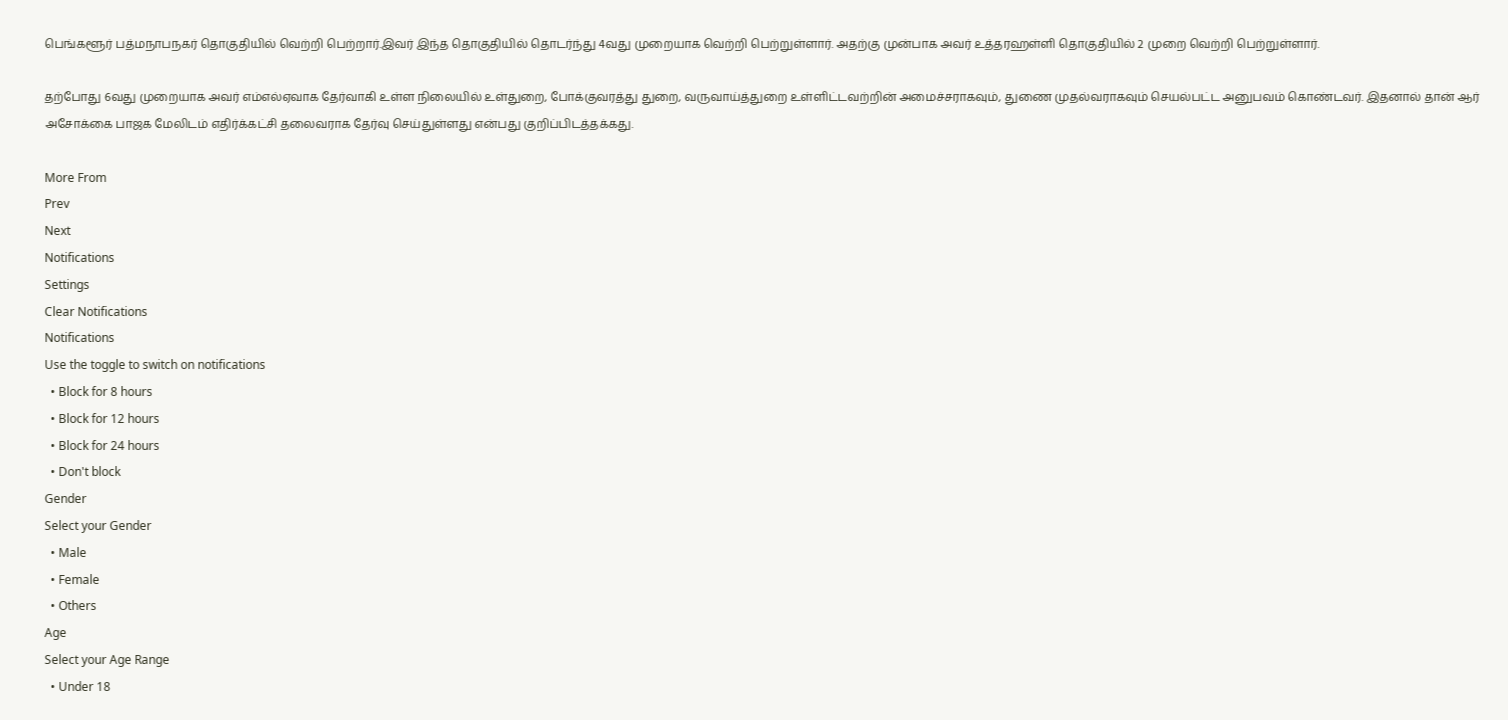பெங்களூர் பத்மநாபநகர் தொகுதியில் வெற்றி பெற்றார்.இவர் இந்த தொகுதியில் தொடர்ந்து 4வது முறையாக வெற்றி பெற்றுள்ளார். அதற்கு முன்பாக அவர் உத்தரஹள்ளி தொகுதியில் 2 முறை வெற்றி பெற்றுள்ளார்.

தற்போது 6வது முறையாக அவர் எம்எல்ஏவாக தேர்வாகி உள்ள நிலையில் உள்துறை, போக்குவரத்து துறை, வருவாய்த்துறை உள்ளிட்டவற்றின் அமைச்சராகவும், துணை முதல்வராகவும் செயல்பட்ட அனுபவம் கொண்டவர். இதனால் தான் ஆர் அசோக்கை பாஜக மேலிடம் எதிர்க்கட்சி தலைவராக தேர்வு செய்துள்ளது என்பது குறிப்பிடத்தக்கது.

More From
Prev
Next
Notifications
Settings
Clear Notifications
Notifications
Use the toggle to switch on notifications
  • Block for 8 hours
  • Block for 12 hours
  • Block for 24 hours
  • Don't block
Gender
Select your Gender
  • Male
  • Female
  • Others
Age
Select your Age Range
  • Under 18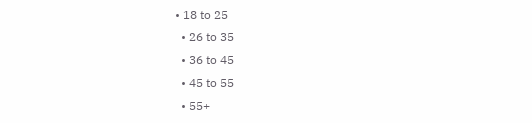• 18 to 25
  • 26 to 35
  • 36 to 45
  • 45 to 55
  • 55+